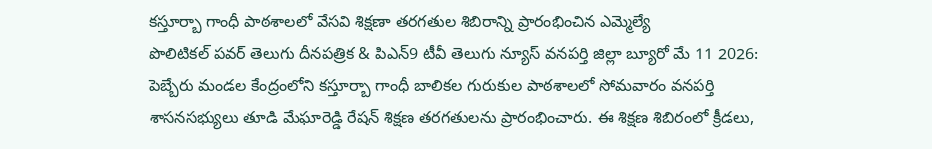కస్తూర్బా గాంధీ పాఠశాలలో వేసవి శిక్షణా తరగతుల శిబిరాన్ని ప్రారంభించిన ఎమ్మెల్యే
పొలిటికల్ పవర్ తెలుగు దీనపత్రిక & పిఎన్9 టీవీ తెలుగు న్యూస్ వనపర్తి జిల్లా బ్యూరో మే 11 2026: పెబ్బేరు మండల కేంద్రంలోని కస్తూర్బా గాంధీ బాలికల గురుకుల పాఠశాలలో సోమవారం వనపర్తి శాసనసభ్యులు తూడి మేఘారెడ్డి రేషన్ శిక్షణ తరగతులను ప్రారంభించారు. ఈ శిక్షణ శిబిరంలో క్రీడలు,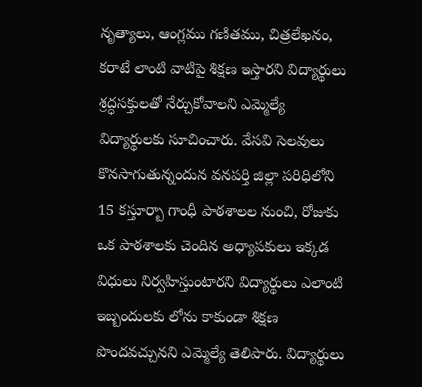నృత్యాలు, ఆంగ్లము గణితము, చిత్రలేఖనం, కరాటే లాంటి వాటిపై శిక్షణ ఇస్తారని విద్యార్థులు శ్రద్ధసక్తులతో నేర్చుకోవాలని ఎమ్మెల్యే విద్యార్థులకు సూచించారు. వేసవి సెలవులు కొనసాగుతున్నందున వనపర్తి జిల్లా పరిధిలోని 15 కస్తూర్బా గాంధీ పాఠశాలల నుంచి, రోజుకు ఒక పాఠశాలకు చెందిన అధ్యాపకులు ఇక్కడ విధులు నిర్వహిస్తుంటారని విద్యార్థులు ఎలాంటి ఇబ్బందులకు లోను కాకుండా శిక్షణ పొందవచ్చునని ఎమ్మెల్యే తెలిపారు. విద్యార్థులు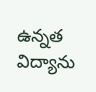ఉన్నత విద్యాను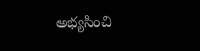అభ్యసించి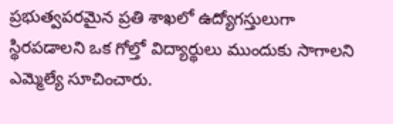ప్రభుత్వపరమైన ప్రతి శాఖలో ఉద్యోగస్తులుగా స్థిరపడాలని ఒక గోల్తో విద్యార్థులు ముందుకు సాగాలని ఎమ్మెల్యే సూచించారు.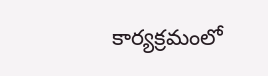కార్యక్రమంలో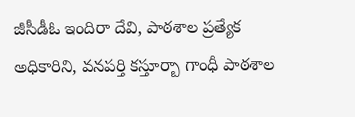జీసీడీఓ ఇందిరా దేవి, పాఠశాల ప్రత్యేక అధికారిని, వనపర్తి కస్తూర్బా గాంధీ పాఠశాల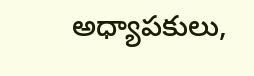అధ్యాపకులు,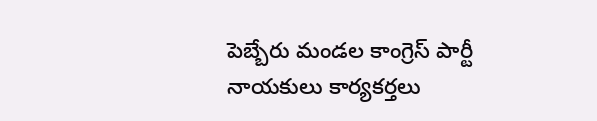పెబ్బేరు మండల కాంగ్రెస్ పార్టీ నాయకులు కార్యకర్తలు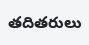తదితరులు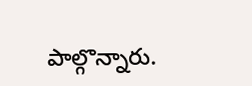పాల్గొన్నారు.